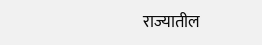राज्यातील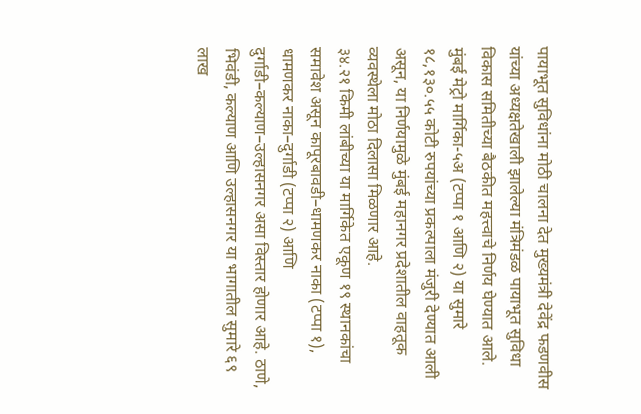पायाभूत सुविधांना मोठी चालना देत मुख्यमंत्री देवेंद्र फडणवीस यांच्या अध्यक्षतेखाली झालेल्या मंत्रिमंडळ पायाभूत सुविधा विकास समितीच्या बैठकीत महत्त्वाचे निर्णय घेण्यात आले. मुंबई मेट्रो मार्गिका-५अ (टप्पा १ आणि २) या सुमारे १८,१३०.५५ कोटी रुपयांच्या प्रकल्पाला मंजुरी देण्यात आली असून, या निर्णयामुळे मुंबई महानगर प्रदेशातील वाहतूक व्यवस्थेला मोठा दिलासा मिळणार आहे.
३४.२१ किमी लांबीच्या या मार्गिकेत एकूण १९ स्थानकांचा समावेश असून कापूरबावडी–धामणकर नाका (टप्पा १), धामणकर नाका–दुर्गाडी (टप्पा २) आणि दुर्गाडी–कल्याण–उल्हासनगर असा विस्तार होणार आहे. ठाणे, भिवंडी, कल्याण आणि उल्हासनगर या भागातील सुमारे ६९ लाख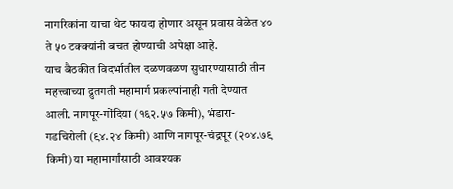नागरिकांना याचा थेट फायदा होणार असून प्रवास वेळेत ४० ते ५० टक्क्यांनी बचत होण्याची अपेक्षा आहे.
याच बैठकीत विदर्भातील दळणवळण सुधारण्यासाठी तीन महत्त्वाच्या द्रुतगती महामार्ग प्रकल्पांनाही गती देण्यात आली. नागपूर-गोंदिया (१६२.५७ किमी), भंडारा-गडचिरोली (९४.२४ किमी) आणि नागपूर-चंद्रपूर (२०४.७९ किमी) या महामार्गांसाठी आवश्यक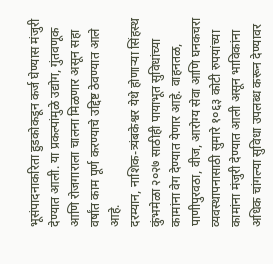भूसंपादनाकरिता हुडकोकडून कर्ज घेण्यास मंजुरी देण्यात आली. या प्रकल्पांमुळे उद्योग, गुंतवणूक आणि रोजगाराला चालना मिळणार असून सहा वर्षांत काम पूर्ण करण्याचे उद्दिष्ट ठेवण्यात आले आहे.
दरम्यान, नाशिक-त्र्यंबकेश्वर येथे होणाऱ्या सिंहस्थ कुंभमेळा २०२७ साठीही पायाभूत सुविधांच्या कामांना वेग देण्यात येणार आहे. वाहनतळ, पाणीपुरवठा, वीज, आरोग्य सेवा आणि घनकचरा व्यवस्थापनासाठी सुमारे १०६३ कोटी रुपयांच्या कामांना मंजुरी देण्यात आली असून भाविकांना अधिक चांगल्या सुविधा उपलब्ध करून देण्यावर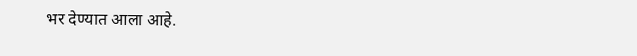भर देण्यात आला आहे.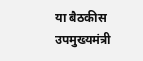या बैठकीस उपमुख्यमंत्री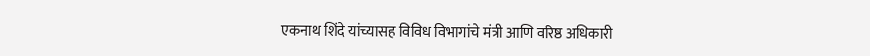एकनाथ शिंदे यांच्यासह विविध विभागांचे मंत्री आणि वरिष्ठ अधिकारी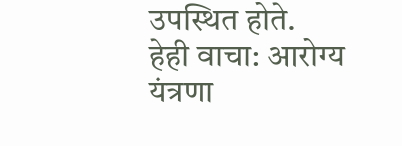उपस्थित होते.
हेही वाचा: आरोग्य यंत्रणा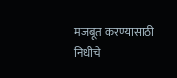मजबूत करण्यासाठी निधीचे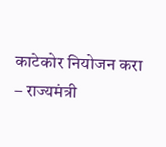काटेकोर नियोजन करा – राज्यमंत्री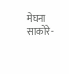मेघना साकोरे-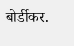बोर्डीकर.